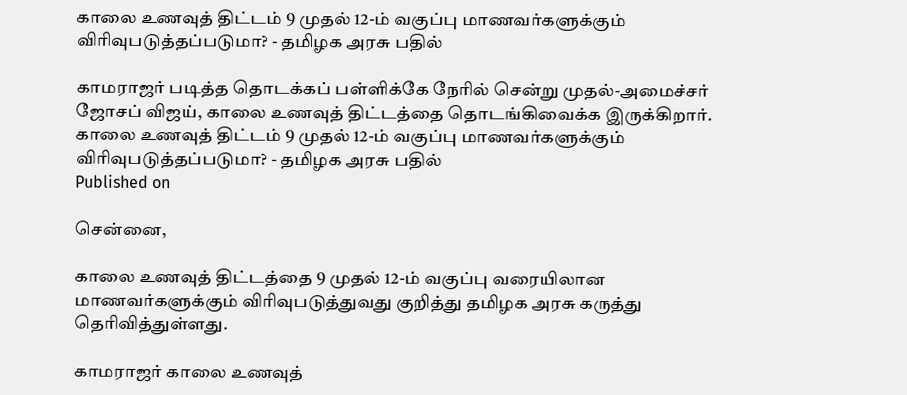காலை உணவுத் திட்டம் 9 முதல் 12-ம் வகுப்பு மாணவர்களுக்கும் விரிவுபடுத்தப்படுமா? - தமிழக அரசு பதில்

காமராஜர் படித்த தொடக்கப் பள்ளிக்கே நேரில் சென்று முதல்-அமைச்சர் ஜோசப் விஜய், காலை உணவுத் திட்டத்தை தொடங்கிவைக்க இருக்கிறார்.
காலை உணவுத் திட்டம் 9 முதல் 12-ம் வகுப்பு மாணவர்களுக்கும் விரிவுபடுத்தப்படுமா? - தமிழக அரசு பதில்
Published on

சென்னை,

காலை உணவுத் திட்டத்தை 9 முதல் 12-ம் வகுப்பு வரையிலான மாணவர்களுக்கும் விரிவுபடுத்துவது குறித்து தமிழக அரசு கருத்து தெரிவித்துள்ளது.

காமராஜர் காலை உணவுத்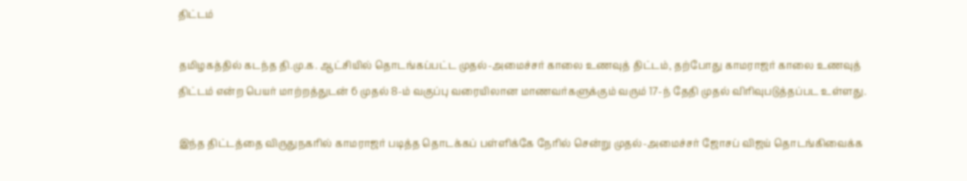திட்டம்

தமிழகத்தில் கடந்த தி.மு.க. ஆட்சியில் தொடங்கப்பட்ட முதல்-அமைச்சர் காலை உணவுத் திட்டம், தற்போது காமராஜர் காலை உணவுத் திட்டம் என்ற பெயர் மாற்றத்துடன் 6 முதல் 8-ம் வகுப்பு வரையிலான மாணவர்களுக்கும் வரும் 17-ந் தேதி முதல் விரிவுபடுத்தப்பட உள்ளது.

இந்த திட்டத்தை விருதுநகரில் காமராஜர் படித்த தொடக்கப் பள்ளிக்கே நேரில் சென்று முதல்-அமைச்சர் ஜோசப் விஜய் தொடங்கிவைக்க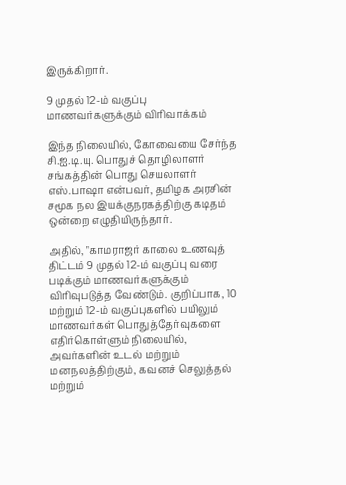இருக்கிறார்.

9 முதல் 12-ம் வகுப்பு மாணவர்களுக்கும் விரிவாக்கம்

இந்த நிலையில், கோவையை சேர்ந்த சி.ஐ.டி.யு. பொதுச் தொழிலாளர் சங்கத்தின் பொது செயலாளர் எஸ்.பாஷா என்பவர், தமிழக அரசின் சமூக நல இயக்குநரகத்திற்கு கடிதம் ஒன்றை எழுதியிருந்தார்.

அதில், "காமராஜர் காலை உணவுத் திட்டம் 9 முதல் 12-ம் வகுப்பு வரை படிக்கும் மாணவர்களுக்கும் விரிவுபடுத்த வேண்டும். குறிப்பாக, 10 மற்றும் 12-ம் வகுப்புகளில் பயிலும் மாணவர்கள் பொதுத்தேர்வுகளை எதிர்கொள்ளும் நிலையில், அவர்களின் உடல் மற்றும் மனநலத்திற்கும், கவனச் செலுத்தல் மற்றும்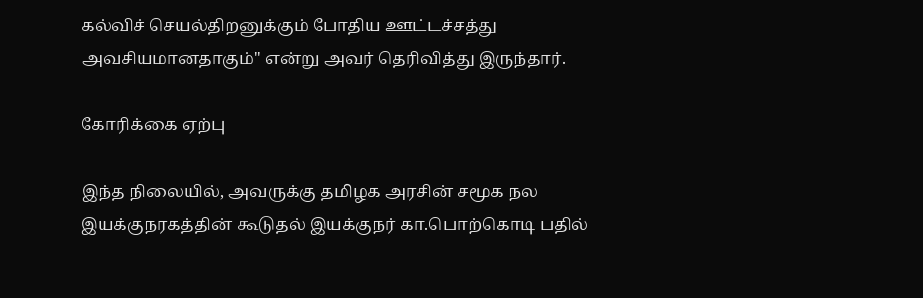கல்விச் செயல்திறனுக்கும் போதிய ஊட்டச்சத்து அவசியமானதாகும்" என்று அவர் தெரிவித்து இருந்தார்.

கோரிக்கை ஏற்பு

இந்த நிலையில், அவருக்கு தமிழக அரசின் சமூக நல இயக்குநரகத்தின் கூடுதல் இயக்குநர் கா.பொற்கொடி பதில்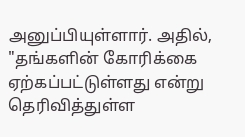அனுப்பியுள்ளார். அதில், "தங்களின் கோரிக்கை ஏற்கப்பட்டுள்ளது என்று தெரிவித்துள்ள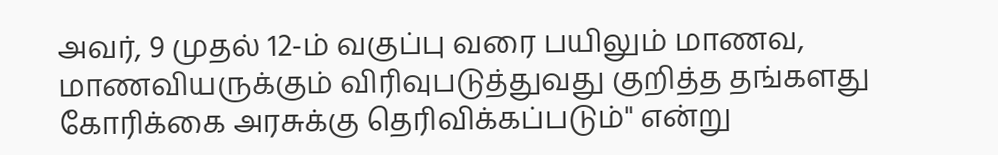அவர், 9 முதல் 12-ம் வகுப்பு வரை பயிலும் மாணவ, மாணவியருக்கும் விரிவுபடுத்துவது குறித்த தங்களது கோரிக்கை அரசுக்கு தெரிவிக்கப்படும்" என்று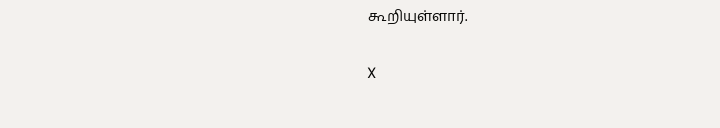கூறியுள்ளார்.

X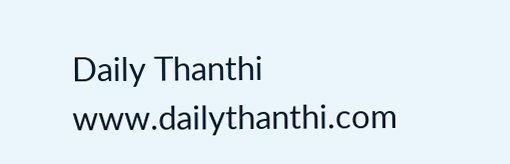Daily Thanthi
www.dailythanthi.com